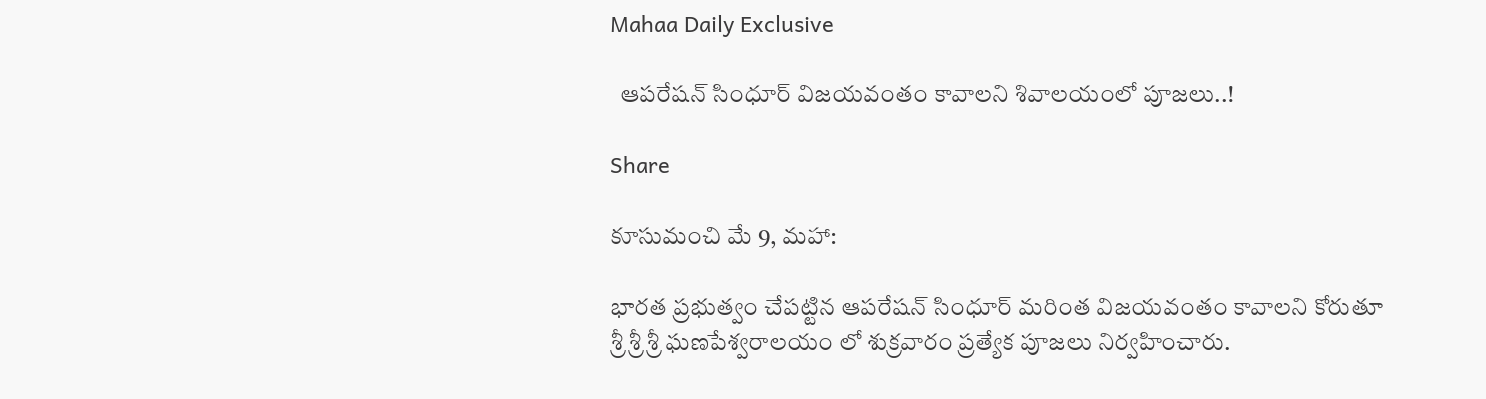Mahaa Daily Exclusive

  ఆపరేషన్ సింధూర్ విజయవంతం కావాలని శివాలయంలో పూజలు..!

Share

కూసుమంచి మే 9, మహా:

భారత ప్రభుత్వం చేపట్టిన ఆపరేషన్ సింధూర్ మరింత విజయవంతం కావాలని కోరుతూ శ్రీ శ్రీ శ్రీ ఘణపేశ్వరాలయం లో శుక్రవారం ప్రత్యేక పూజలు నిర్వహించారు.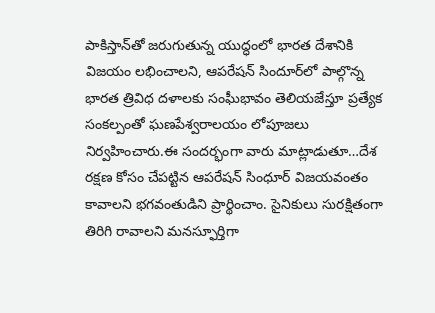పాకిస్తాన్‌తో జరుగుతున్న యుద్ధంలో భారత దేశానికి విజయం లభించాలని, ఆపరేషన్ సిందూర్‌లో పాల్గొన్న భారత త్రివిధ దళాలకు సంఘీభావం తెలియజేస్తూ ప్రత్యేక సంకల్పంతో ఘణపేశ్వరాలయం లోపూజలు నిర్వహించారు.ఈ సందర్భంగా వారు మాట్లాడుతూ…దేశ రక్షణ కోసం చేపట్టిన ఆపరేషన్ సింధూర్ విజయవంతం కావాలని భగవంతుడిని ప్రార్థించాం. సైనికులు సురక్షితంగా తిరిగి రావాలని మనస్ఫూర్తిగా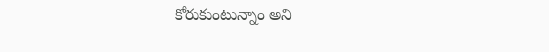కోరుకుంటున్నాం అని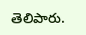తెలిపారు.